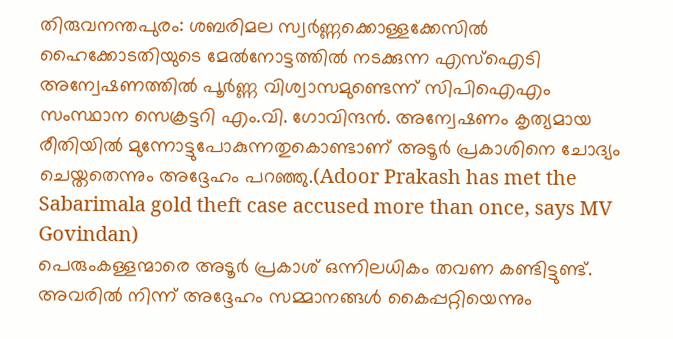തിരുവനന്തപുരം: ശബരിമല സ്വർണ്ണക്കൊള്ളക്കേസിൽ ഹൈക്കോടതിയുടെ മേൽനോട്ടത്തിൽ നടക്കുന്ന എസ്ഐടി അന്വേഷണത്തിൽ പൂർണ്ണ വിശ്വാസമുണ്ടെന്ന് സിപിഐഎം സംസ്ഥാന സെക്രട്ടറി എം.വി. ഗോവിന്ദൻ. അന്വേഷണം കൃത്യമായ രീതിയിൽ മുന്നോട്ടുപോകുന്നതുകൊണ്ടാണ് അടൂർ പ്രകാശിനെ ചോദ്യം ചെയ്തതെന്നും അദ്ദേഹം പറഞ്ഞു.(Adoor Prakash has met the Sabarimala gold theft case accused more than once, says MV Govindan)
പെരുംകള്ളന്മാരെ അടൂർ പ്രകാശ് ഒന്നിലധികം തവണ കണ്ടിട്ടുണ്ട്. അവരിൽ നിന്ന് അദ്ദേഹം സമ്മാനങ്ങൾ കൈപ്പറ്റിയെന്നും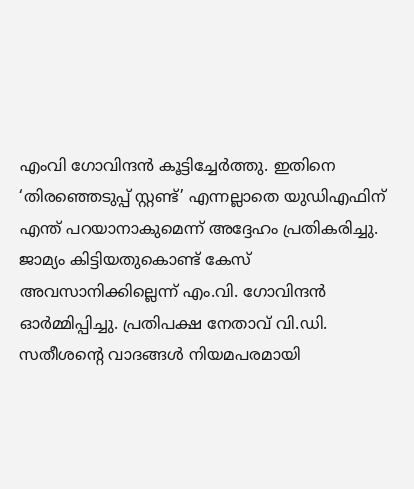എംവി ഗോവിന്ദൻ കൂട്ടിച്ചേർത്തു. ഇതിനെ ‘തിരഞ്ഞെടുപ്പ് സ്റ്റണ്ട്’ എന്നല്ലാതെ യുഡിഎഫിന് എന്ത് പറയാനാകുമെന്ന് അദ്ദേഹം പ്രതികരിച്ചു.
ജാമ്യം കിട്ടിയതുകൊണ്ട് കേസ് അവസാനിക്കില്ലെന്ന് എം.വി. ഗോവിന്ദൻ ഓർമ്മിപ്പിച്ചു. പ്രതിപക്ഷ നേതാവ് വി.ഡി. സതീശന്റെ വാദങ്ങൾ നിയമപരമായി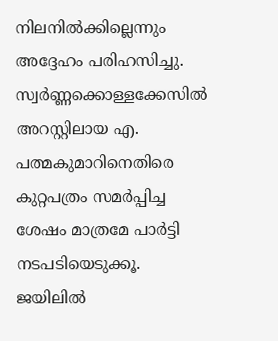നിലനിൽക്കില്ലെന്നും അദ്ദേഹം പരിഹസിച്ചു. സ്വർണ്ണക്കൊള്ളക്കേസിൽ അറസ്റ്റിലായ എ. പത്മകുമാറിനെതിരെ കുറ്റപത്രം സമർപ്പിച്ച ശേഷം മാത്രമേ പാർട്ടി നടപടിയെടുക്കൂ. ജയിലിൽ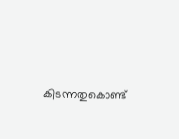കിടന്നതുകൊണ്ട്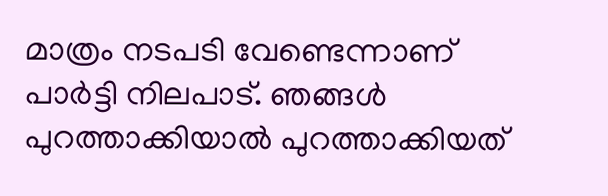മാത്രം നടപടി വേണ്ടെന്നാണ് പാർട്ടി നിലപാട്. ഞങ്ങൾ പുറത്താക്കിയാൽ പുറത്താക്കിയത്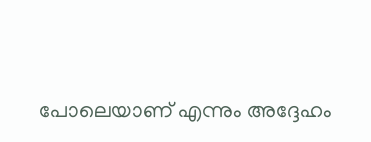പോലെയാണ് എന്നും അദ്ദേഹം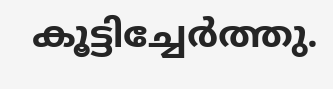കൂട്ടിച്ചേർത്തു.